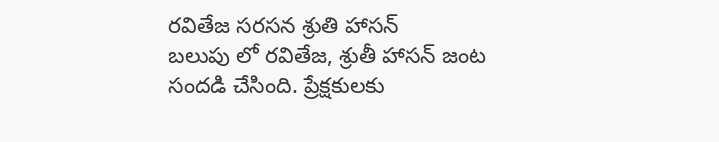రవితేజ సరసన శ్రుతి హాసన్
బలుపు లో రవితేజ, శ్రుతీ హాసన్ జంట సందడి చేసింది. ప్రేక్షకులకు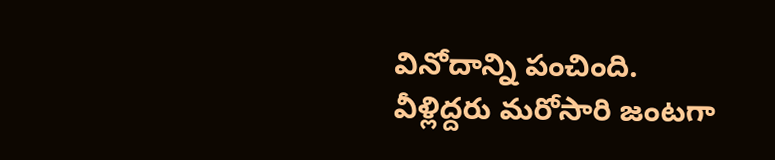వినోదాన్ని పంచింది. వీళ్లిద్దరు మరోసారి జంటగా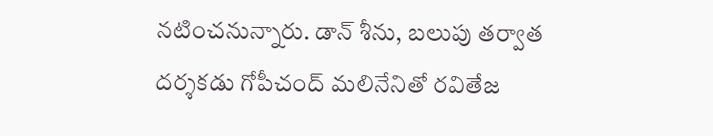నటించనున్నారు. డాన్ శీను, బలుపు తర్వాత దర్శకడు గోపీచంద్ మలినేనితో రవితేజ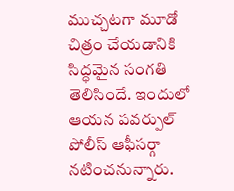ముచ్చటగా మూడో చిత్రం చేయడానికి సిద్ధమైన సంగతి తెలిసిందే. ఇందులో ఆయన పవర్పుల్ పోలీస్ ఆఫీసర్గా నటించనున్నారు.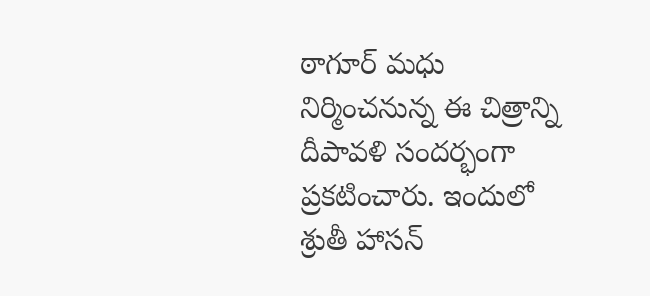ఠాగూర్ మధు నిర్మించనున్న ఈ చిత్రాన్ని దీపావళి సందర్భంగా ప్రకటించారు. ఇందులో శ్రుతీ హాసన్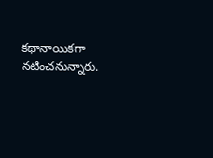కథానాయికగా నటించనున్నారు.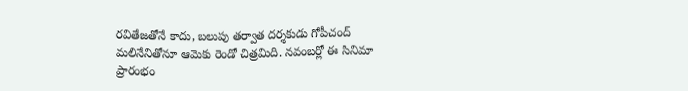రవితేజతోనే కాదు, బలుపు తర్వాత దర్శకుడు గోపీచంద్ మలినేనితోనూ ఆమెకు రెండో చిత్రమిది. నవంబర్లో ఈ సినిమా ప్రారంభం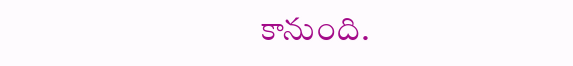కానుంది.